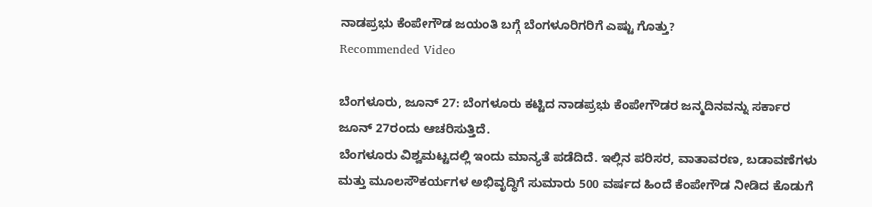ನಾಡಪ್ರಭು ಕೆಂಪೇಗೌಡ ಜಯಂತಿ ಬಗ್ಗೆ ಬೆಂಗಳೂರಿಗರಿಗೆ ಎಷ್ಟು ಗೊತ್ತು?
Recommended Video

ಬೆಂಗಳೂರು, ಜೂನ್ 27: ಬೆಂಗಳೂರು ಕಟ್ಟಿದ ನಾಡಪ್ರಭು ಕೆಂಪೇಗೌಡರ ಜನ್ಮದಿನವನ್ನು ಸರ್ಕಾರ ಜೂನ್ 27ರಂದು ಆಚರಿಸುತ್ತಿದೆ.
ಬೆಂಗಳೂರು ವಿಶ್ವಮಟ್ಟದಲ್ಲಿ ಇಂದು ಮಾನ್ಯತೆ ಪಡೆದಿದೆ. ಇಲ್ಲಿನ ಪರಿಸರ, ವಾತಾವರಣ, ಬಡಾವಣೆಗಳು ಮತ್ತು ಮೂಲಸೌಕರ್ಯಗಳ ಅಭಿವೃದ್ಧಿಗೆ ಸುಮಾರು 500 ವರ್ಷದ ಹಿಂದೆ ಕೆಂಪೇಗೌಡ ನೀಡಿದ ಕೊಡುಗೆ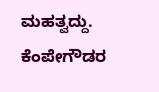ಮಹತ್ವದ್ದು.
ಕೆಂಪೇಗೌಡರ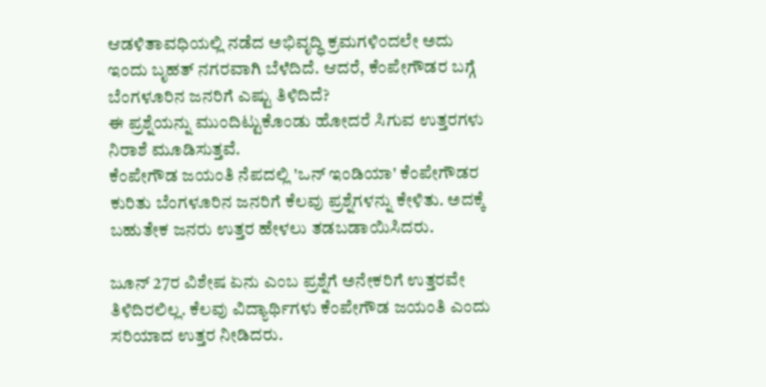ಆಡಳಿತಾವಧಿಯಲ್ಲಿ ನಡೆದ ಅಭಿವೃದ್ಧಿ ಕ್ರಮಗಳಿಂದಲೇ ಅದು ಇಂದು ಬೃಹತ್ ನಗರವಾಗಿ ಬೆಳೆದಿದೆ. ಆದರೆ, ಕೆಂಪೇಗೌಡರ ಬಗ್ಗೆ ಬೆಂಗಳೂರಿನ ಜನರಿಗೆ ಎಷ್ಟು ತಿಳಿದಿದೆ?
ಈ ಪ್ರಶ್ನೆಯನ್ನು ಮುಂದಿಟ್ಟುಕೊಂಡು ಹೋದರೆ ಸಿಗುವ ಉತ್ತರಗಳು ನಿರಾಶೆ ಮೂಡಿಸುತ್ತವೆ.
ಕೆಂಪೇಗೌಡ ಜಯಂತಿ ನೆಪದಲ್ಲಿ 'ಒನ್ ಇಂಡಿಯಾ' ಕೆಂಪೇಗೌಡರ ಕುರಿತು ಬೆಂಗಳೂರಿನ ಜನರಿಗೆ ಕೆಲವು ಪ್ರಶ್ನೆಗಳನ್ನು ಕೇಳಿತು. ಅದಕ್ಕೆ ಬಹುತೇಕ ಜನರು ಉತ್ತರ ಹೇಳಲು ತಡಬಡಾಯಿಸಿದರು.

ಜೂನ್ 27ರ ವಿಶೇಷ ಏನು ಎಂಬ ಪ್ರಶ್ನೆಗೆ ಅನೇಕರಿಗೆ ಉತ್ತರವೇ ತಿಳಿದಿರಲಿಲ್ಲ. ಕೆಲವು ವಿದ್ಯಾರ್ಥಿಗಳು ಕೆಂಪೇಗೌಡ ಜಯಂತಿ ಎಂದು ಸರಿಯಾದ ಉತ್ತರ ನೀಡಿದರು.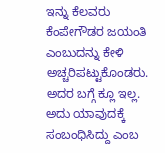ಇನ್ನು ಕೆಲವರು ಕೆಂಪೇಗೌಡರ ಜಯಂತಿ ಎಂಬುದನ್ನು ಕೇಳಿ ಅಚ್ಚರಿಪಟ್ಟುಕೊಂಡರು. ಅದರ ಬಗ್ಗೆ ಕ್ಲೂ ಇಲ್ಲ. ಅದು ಯಾವುದಕ್ಕೆ ಸಂಬಂಧಿಸಿದ್ದು ಎಂಬ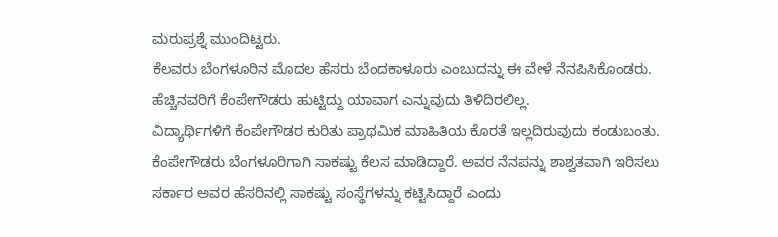ಮರುಪ್ರಶ್ನೆ ಮುಂದಿಟ್ಟರು.
ಕೆಲವರು ಬೆಂಗಳೂರಿನ ಮೊದಲ ಹೆಸರು ಬೆಂದಕಾಳೂರು ಎಂಬುದನ್ನು ಈ ವೇಳೆ ನೆನಪಿಸಿಕೊಂಡರು. ಹೆಚ್ಚಿನವರಿಗೆ ಕೆಂಪೇಗೌಡರು ಹುಟ್ಟಿದ್ದು ಯಾವಾಗ ಎನ್ನುವುದು ತಿಳಿದಿರಲಿಲ್ಲ.
ವಿದ್ಯಾರ್ಥಿಗಳಿಗೆ ಕೆಂಪೇಗೌಡರ ಕುರಿತು ಪ್ರಾಥಮಿಕ ಮಾಹಿತಿಯ ಕೊರತೆ ಇಲ್ಲದಿರುವುದು ಕಂಡುಬಂತು. ಕೆಂಪೇಗೌಡರು ಬೆಂಗಳೂರಿಗಾಗಿ ಸಾಕಷ್ಟು ಕೆಲಸ ಮಾಡಿದ್ದಾರೆ. ಅವರ ನೆನಪನ್ನು ಶಾಶ್ವತವಾಗಿ ಇರಿಸಲು ಸರ್ಕಾರ ಅವರ ಹೆಸರಿನಲ್ಲಿ ಸಾಕಷ್ಟು ಸಂಸ್ಥೆಗಳನ್ನು ಕಟ್ಟಿಸಿದ್ದಾರೆ ಎಂದು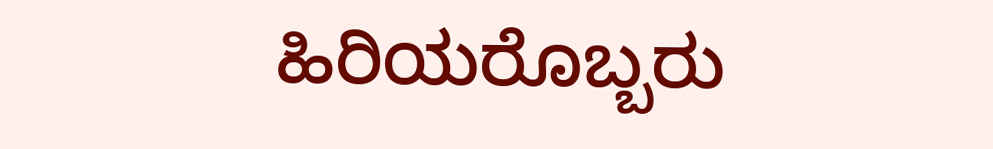ಹಿರಿಯರೊಬ್ಬರು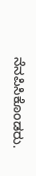ನೆನಪಿಸಿಕೊಂಡರು.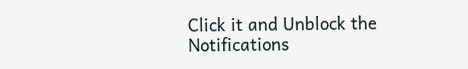Click it and Unblock the Notifications